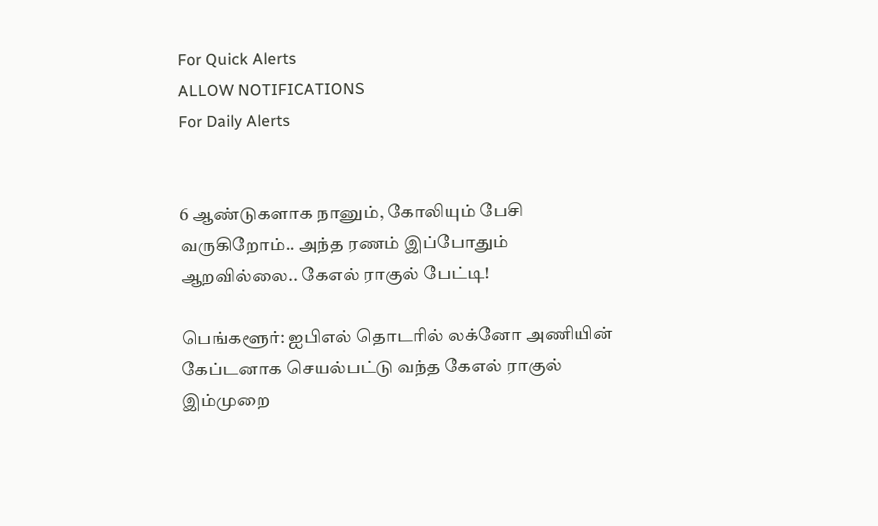For Quick Alerts
ALLOW NOTIFICATIONS
For Daily Alerts


6 ஆண்டுகளாக நானும், கோலியும் பேசி வருகிறோம்.. அந்த ரணம் இப்போதும் ஆறவில்லை.. கேஎல் ராகுல் பேட்டி!

பெங்களூர்: ஐபிஎல் தொடரில் லக்னோ அணியின் கேப்டனாக செயல்பட்டு வந்த கேஎல் ராகுல் இம்முறை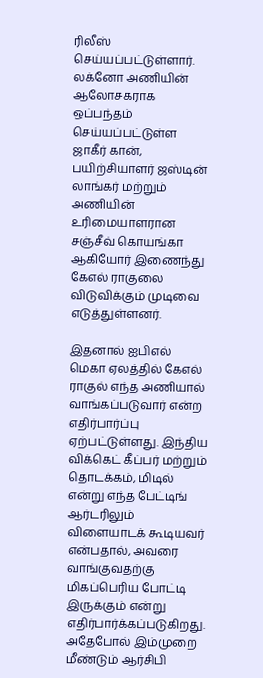ரிலீஸ் செய்யப்பட்டுள்ளார். லக்னோ அணியின் ஆலோசகராக ஒப்பந்தம் செய்யப்பட்டுள்ள ஜாகீர் கான், பயிற்சியாளர் ஜஸ்டின் லாங்கர் மற்றும் அணியின் உரிமையாளரான சஞ்சீவ் கொயங்கா ஆகியோர் இணைந்து கேஎல் ராகுலை விடுவிக்கும் முடிவை எடுத்துள்ளனர்.

இதனால் ஐபிஎல் மெகா ஏலத்தில் கேஎல் ராகுல் எந்த அணியால் வாங்கப்படுவார் என்ற எதிர்பார்ப்பு ஏற்பட்டுள்ளது. இந்திய விக்கெட் கீப்பர் மற்றும் தொடக்கம், மிடில் என்று எந்த பேட்டிங் ஆர்டரிலும் விளையாடக் கூடியவர் என்பதால், அவரை வாங்குவதற்கு மிகப்பெரிய போட்டி இருக்கும் என்று எதிர்பார்க்கப்படுகிறது. அதேபோல் இம்முறை மீண்டும் ஆர்சிபி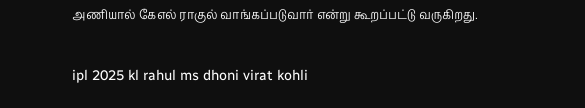அணியால் கேஎல் ராகுல் வாங்கப்படுவார் என்று கூறப்பட்டு வருகிறது.

ipl 2025 kl rahul ms dhoni virat kohli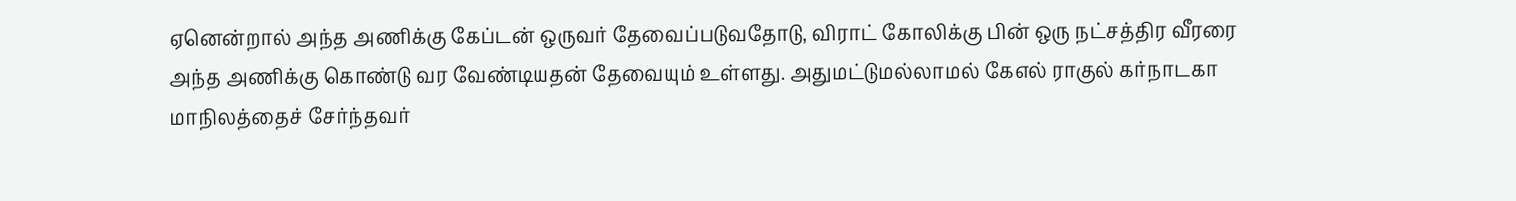ஏனென்றால் அந்த அணிக்கு கேப்டன் ஒருவர் தேவைப்படுவதோடு, விராட் கோலிக்கு பின் ஒரு நட்சத்திர வீரரை அந்த அணிக்கு கொண்டு வர வேண்டியதன் தேவையும் உள்ளது. அதுமட்டுமல்லாமல் கேஎல் ராகுல் கர்நாடகா மாநிலத்தைச் சேர்ந்தவர்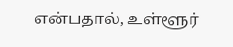என்பதால், உள்ளூர்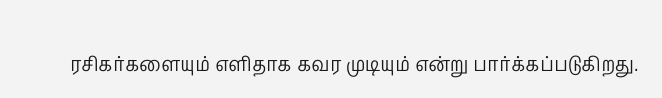ரசிகர்களையும் எளிதாக கவர முடியும் என்று பார்க்கப்படுகிறது.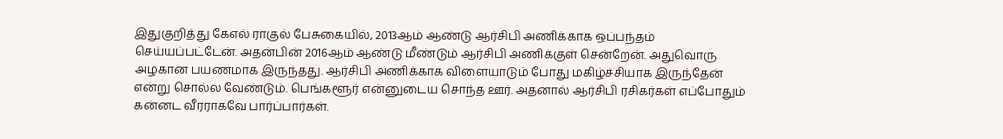இதுகுறித்து கேஎல் ராகுல் பேசுகையில், 2013ஆம் ஆண்டு ஆர்சிபி அணிக்காக ஒப்பந்தம் செய்யப்பட்டேன். அதன்பின் 2016ஆம் ஆண்டு மீண்டும் ஆர்சிபி அணிக்குள் சென்றேன். அதுவொரு அழகான பயணமாக இருந்தது. ஆர்சிபி அணிக்காக விளையாடும் போது மகிழ்ச்சியாக இருந்தேன் என்று சொல்ல வேண்டும். பெங்களூர் என்னுடைய சொந்த ஊர். அதனால் ஆர்சிபி ரசிகர்கள் எப்போதும் கன்னட வீரராகவே பார்ப்பார்கள்.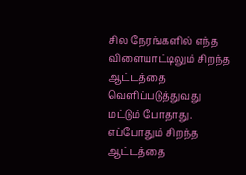சில நேரங்களில் எந்த விளையாட்டிலும் சிறந்த ஆட்டத்தை வெளிப்படுத்துவது மட்டும் போதாது. எப்போதும் சிறந்த ஆட்டத்தை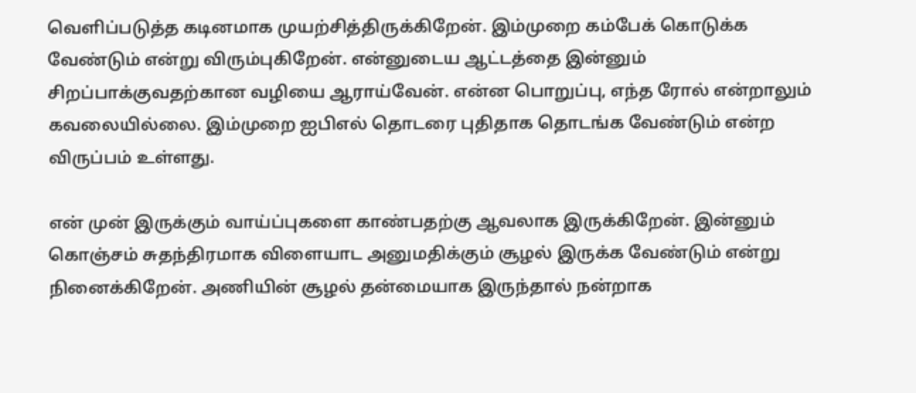வெளிப்படுத்த கடினமாக முயற்சித்திருக்கிறேன். இம்முறை கம்பேக் கொடுக்க வேண்டும் என்று விரும்புகிறேன். என்னுடைய ஆட்டத்தை இன்னும் சிறப்பாக்குவதற்கான வழியை ஆராய்வேன். என்ன பொறுப்பு, எந்த ரோல் என்றாலும் கவலையில்லை. இம்முறை ஐபிஎல் தொடரை புதிதாக தொடங்க வேண்டும் என்ற விருப்பம் உள்ளது.

என் முன் இருக்கும் வாய்ப்புகளை காண்பதற்கு ஆவலாக இருக்கிறேன். இன்னும் கொஞ்சம் சுதந்திரமாக விளையாட அனுமதிக்கும் சூழல் இருக்க வேண்டும் என்று நினைக்கிறேன். அணியின் சூழல் தன்மையாக இருந்தால் நன்றாக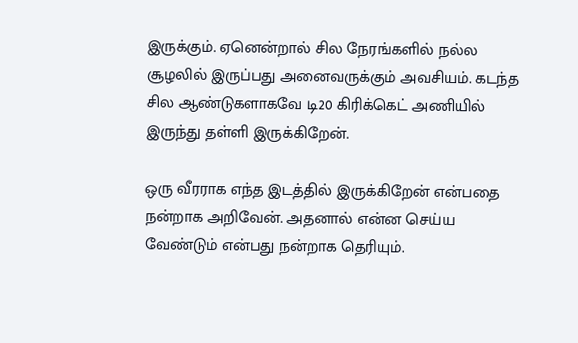இருக்கும். ஏனென்றால் சில நேரங்களில் நல்ல சூழலில் இருப்பது அனைவருக்கும் அவசியம். கடந்த சில ஆண்டுகளாகவே டி20 கிரிக்கெட் அணியில் இருந்து தள்ளி இருக்கிறேன்.

ஒரு வீரராக எந்த இடத்தில் இருக்கிறேன் என்பதை நன்றாக அறிவேன். அதனால் என்ன செய்ய வேண்டும் என்பது நன்றாக தெரியும்.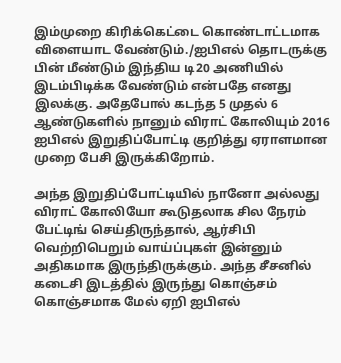இம்முறை கிரிக்கெட்டை கொண்டாட்டமாக விளையாட வேண்டும்./ஐபிஎல் தொடருக்கு பின் மீண்டும் இந்திய டி20 அணியில் இடம்பிடிக்க வேண்டும் என்பதே எனது இலக்கு. அதேபோல் கடந்த 5 முதல் 6 ஆண்டுகளில் நானும் விராட் கோலியும் 2016 ஐபிஎல் இறுதிப்போட்டி குறித்து ஏராளமான முறை பேசி இருக்கிறோம்.

அந்த இறுதிப்போட்டியில் நானோ அல்லது விராட் கோலியோ கூடுதலாக சில நேரம் பேட்டிங் செய்திருந்தால், ஆர்சிபி வெற்றிபெறும் வாய்ப்புகள் இன்னும் அதிகமாக இருந்திருக்கும். அந்த சீசனில் கடைசி இடத்தில் இருந்து கொஞ்சம் கொஞ்சமாக மேல் ஏறி ஐபிஎல்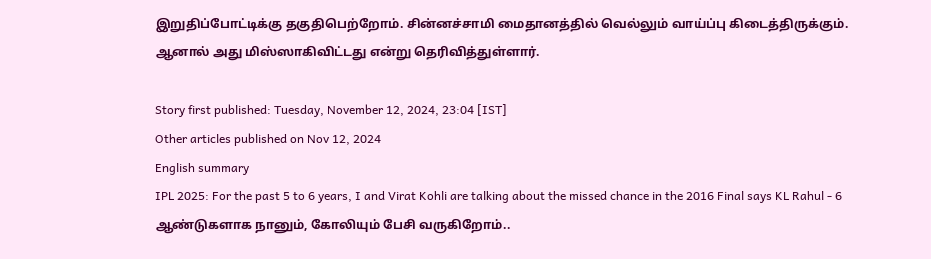இறுதிப்போட்டிக்கு தகுதிபெற்றோம். சின்னச்சாமி மைதானத்தில் வெல்லும் வாய்ப்பு கிடைத்திருக்கும். ஆனால் அது மிஸ்ஸாகிவிட்டது என்று தெரிவித்துள்ளார்.

Story first published: Tuesday, November 12, 2024, 23:04 [IST]
Other articles published on Nov 12, 2024
English summary
IPL 2025: For the past 5 to 6 years, I and Virat Kohli are talking about the missed chance in the 2016 Final says KL Rahul - 6 ஆண்டுகளாக நானும், கோலியும் பேசி வருகிறோம்..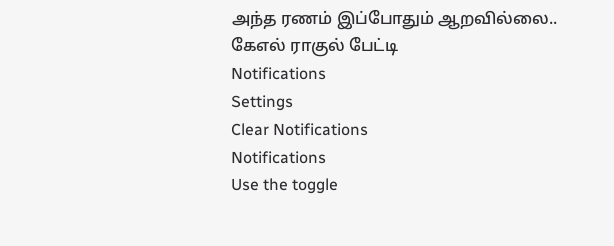அந்த ரணம் இப்போதும் ஆறவில்லை.. கேஎல் ராகுல் பேட்டி
Notifications
Settings
Clear Notifications
Notifications
Use the toggle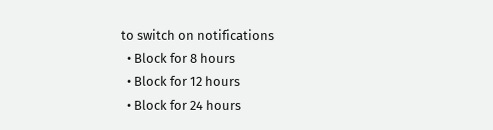to switch on notifications
  • Block for 8 hours
  • Block for 12 hours
  • Block for 24 hours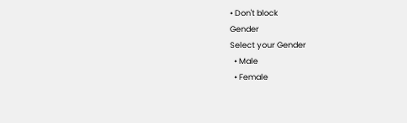• Don't block
Gender
Select your Gender
  • Male
  • Female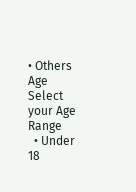• Others
Age
Select your Age Range
  • Under 18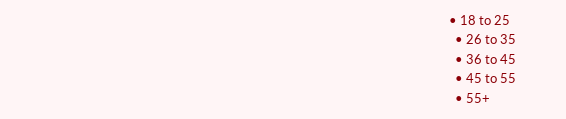• 18 to 25
  • 26 to 35
  • 36 to 45
  • 45 to 55
  • 55+